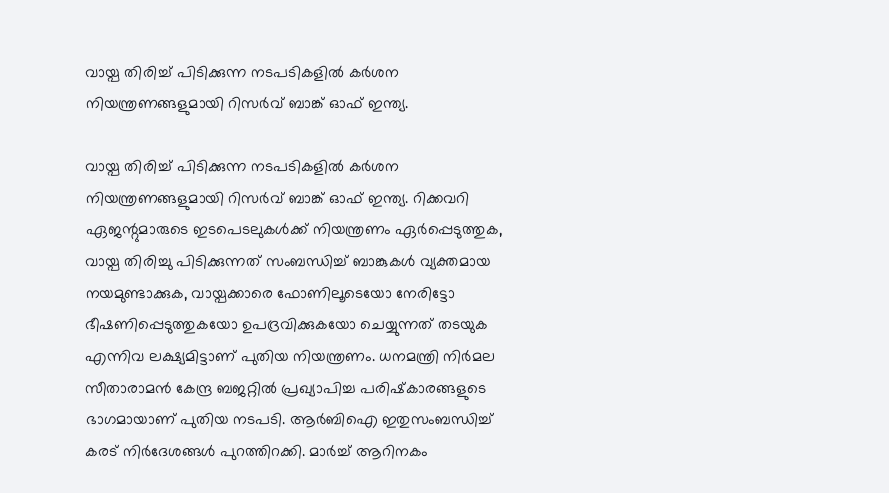വായ്പ തിരിച്ച് പിടിക്കുന്ന നടപടികളില്‍ കര്‍ശന നിയന്ത്രണങ്ങളുമായി റിസര്‍വ് ബാങ്ക് ഓഫ് ഇന്ത്യ.

വായ്പ തിരിച്ച് പിടിക്കുന്ന നടപടികളില്‍ കര്‍ശന നിയന്ത്രണങ്ങളുമായി റിസര്‍വ് ബാങ്ക് ഓഫ് ഇന്ത്യ. റിക്കവറി ഏജന്റുമാരുടെ ഇടപെടലുകള്‍ക്ക് നിയന്ത്രണം ഏര്‍പ്പെടുത്തുക, വായ്പ തിരിച്ചു പിടിക്കുന്നത് സംബന്ധിച്ച് ബാങ്കുകള്‍ വ്യക്തമായ നയമുണ്ടാക്കുക, വായ്പക്കാരെ ഫോണിലൂടെയോ നേരിട്ടോ ഭീഷണിപ്പെടുത്തുകയോ ഉപദ്രവിക്കുകയോ ചെയ്യുന്നത് തടയുക എന്നിവ ലക്ഷ്യമിട്ടാണ് പുതിയ നിയന്ത്രണം. ധനമന്ത്രി നിര്‍മല സീതാരാമന്‍ കേന്ദ്ര ബജറ്റില്‍ പ്രഖ്യാപിച്ച പരിഷ്‌കാരങ്ങളുടെ ഭാഗമായാണ് പുതിയ നടപടി. ആര്‍ബിഐ ഇതുസംബന്ധിച്ച് കരട് നിര്‍ദേശങ്ങള്‍ പുറത്തിറക്കി. മാര്‍ച്ച് ആറിനകം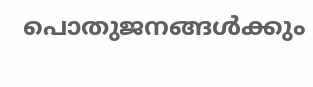പൊതുജനങ്ങള്‍ക്കും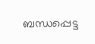ബന്ധപ്പെട്ട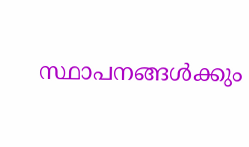സ്ഥാപനങ്ങള്‍ക്കും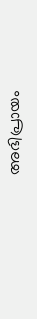അഭിപ്രായം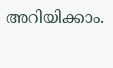അറിയിക്കാം.